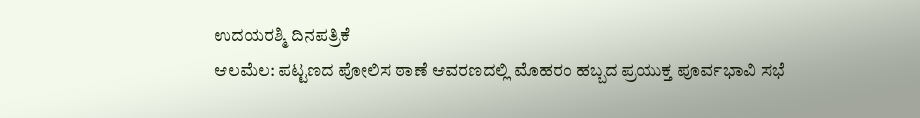ಉದಯರಶ್ಮಿ ದಿನಪತ್ರಿಕೆ
ಆಲಮೆಲ: ಪಟ್ಟಣದ ಪೋಲಿಸ ಠಾಣೆ ಆವರಣದಲ್ಲಿ ಮೊಹರಂ ಹಬ್ಬದ ಪ್ರಯುಕ್ತ ಪೂರ್ವಭಾವಿ ಸಭೆ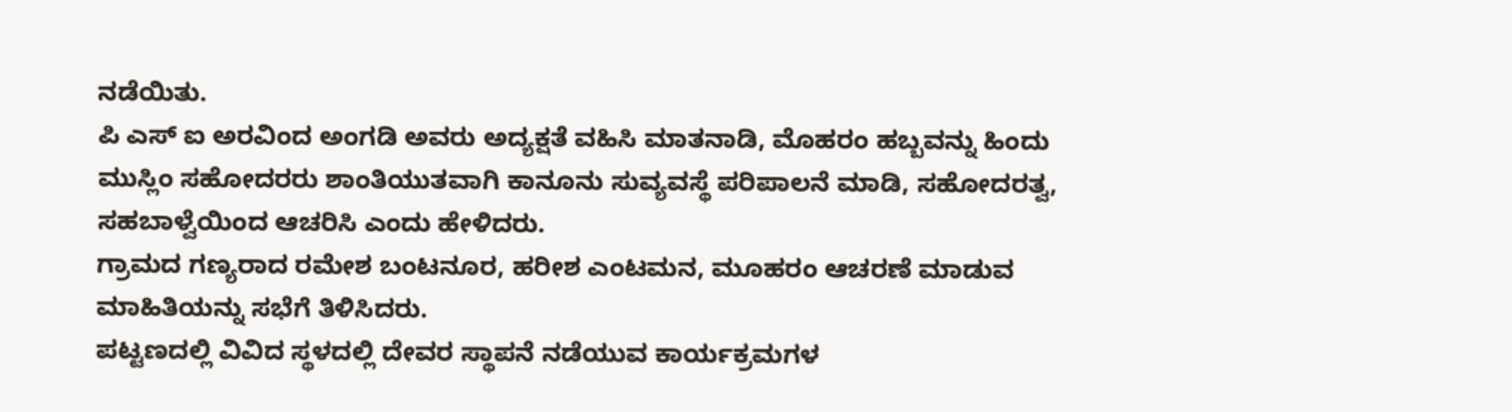ನಡೆಯಿತು.
ಪಿ ಎಸ್ ಐ ಅರವಿಂದ ಅಂಗಡಿ ಅವರು ಅದ್ಯಕ್ಷತೆ ವಹಿಸಿ ಮಾತನಾಡಿ, ಮೊಹರಂ ಹಬ್ಬವನ್ನು ಹಿಂದು ಮುಸ್ಲಿಂ ಸಹೋದರರು ಶಾಂತಿಯುತವಾಗಿ ಕಾನೂನು ಸುವ್ಯವಸ್ಥೆ ಪರಿಪಾಲನೆ ಮಾಡಿ, ಸಹೋದರತ್ವ, ಸಹಬಾಳ್ವೆಯಿಂದ ಆಚರಿಸಿ ಎಂದು ಹೇಳಿದರು.
ಗ್ರಾಮದ ಗಣ್ಯರಾದ ರಮೇಶ ಬಂಟನೂರ, ಹರೀಶ ಎಂಟಮನ, ಮೂಹರಂ ಆಚರಣೆ ಮಾಡುವ ಮಾಹಿತಿಯನ್ನು ಸಭೆಗೆ ತಿಳಿಸಿದರು.
ಪಟ್ಟಣದಲ್ಲಿ ವಿವಿದ ಸ್ಥಳದಲ್ಲಿ ದೇವರ ಸ್ಥಾಪನೆ ನಡೆಯುವ ಕಾರ್ಯಕ್ರಮಗಳ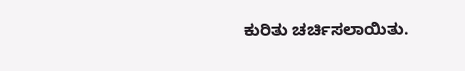ಕುರಿತು ಚರ್ಚಿಸಲಾಯಿತು.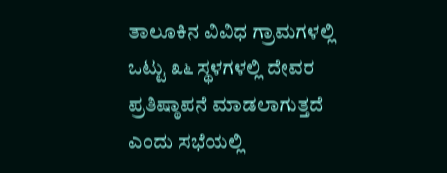ತಾಲೂಕಿನ ವಿವಿಧ ಗ್ರಾಮಗಳಲ್ಲಿ ಒಟ್ಟು ೩೬ ಸ್ಥಳಗಳಲ್ಲಿ ದೇವರ ಪ್ರತಿಷ್ಠಾಪನೆ ಮಾಡಲಾಗುತ್ತದೆ ಎಂದು ಸಭೆಯಲ್ಲಿ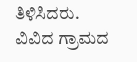ತಿಳಿಸಿದರು.
ವಿವಿದ ಗ್ರಾಮದ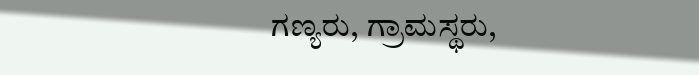ಗಣ್ಯರು, ಗ್ರಾಮಸ್ಥರು,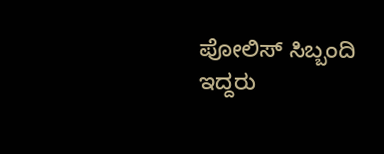ಪೋಲಿಸ್ ಸಿಬ್ಬಂದಿ ಇದ್ದರು